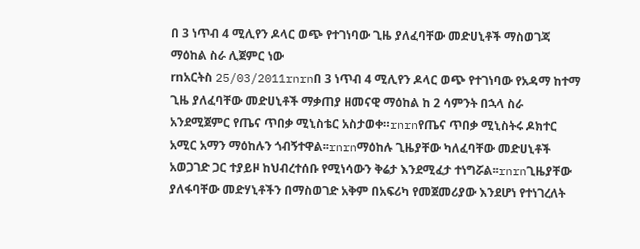በ 3 ነጥብ 4 ሚሊየን ዶላር ወጭ የተገነባው ጊዜ ያለፈባቸው መድሀኒቶች ማስወገጃ ማዕከል ስራ ሊጀምር ነው
rnአርትስ 25/03/2011rnrnበ 3 ነጥብ 4 ሚሊየን ዶላር ወጭ የተገነባው የአዳማ ከተማ ጊዜ ያለፈባቸው መድሀኒቶች ማቃጠያ ዘመናዊ ማዕከል ከ 2 ሳምንት በኋላ ስራ አንደሚጀምር የጤና ጥበቃ ሚኒስቴር አስታወቀ።rnrnየጤና ጥበቃ ሚኒስትሩ ዶክተር አሚር አማን ማዕከሉን ጎብኝተዋል፡፡rnrnማዕከሉ ጊዜያቸው ካለፈባቸው መድሀኒቶች አወጋገድ ጋር ተያይዞ ከህብረተሰቡ የሚነሳውን ቅሬታ እንደሚፈታ ተነግሯል፡፡rnrnጊዜያቸው ያለፋባቸው መድሃኒቶችን በማስወገድ አቅም በአፍሪካ የመጀመሪያው እንደሆነ የተነገረለት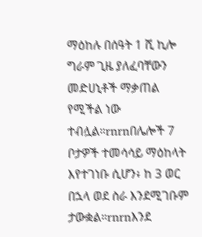ማዕከሉ በሰዓት 1 ሺ ኪሎ ግራም ጊዜ ያለፈባቸውን መድሀኒቶች ማቃጠል የሚችል ነው ተብሏል።rnrnበሌሎች 7 ቦታዎች ተመሳሳይ ማዕከላት እየተገነቡ ሲሆን፥ ከ 3 ወር በኋላ ወደ ስራ እንደሚገቡም ታውቋል።rnrnእንደ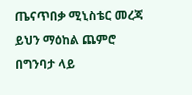ጤናጥበቃ ሚኒስቴር መረጃ ይህን ማዕከል ጨምሮ በግንባታ ላይ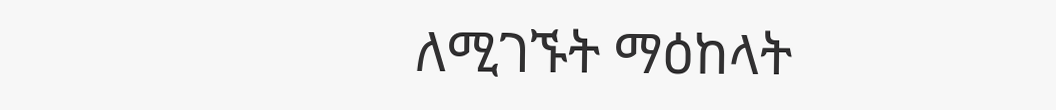ለሚገኙት ማዕከላት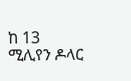ከ 13 ሚሊየን ዶላር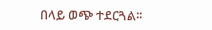በላይ ወጭ ተደርጓል፡፡